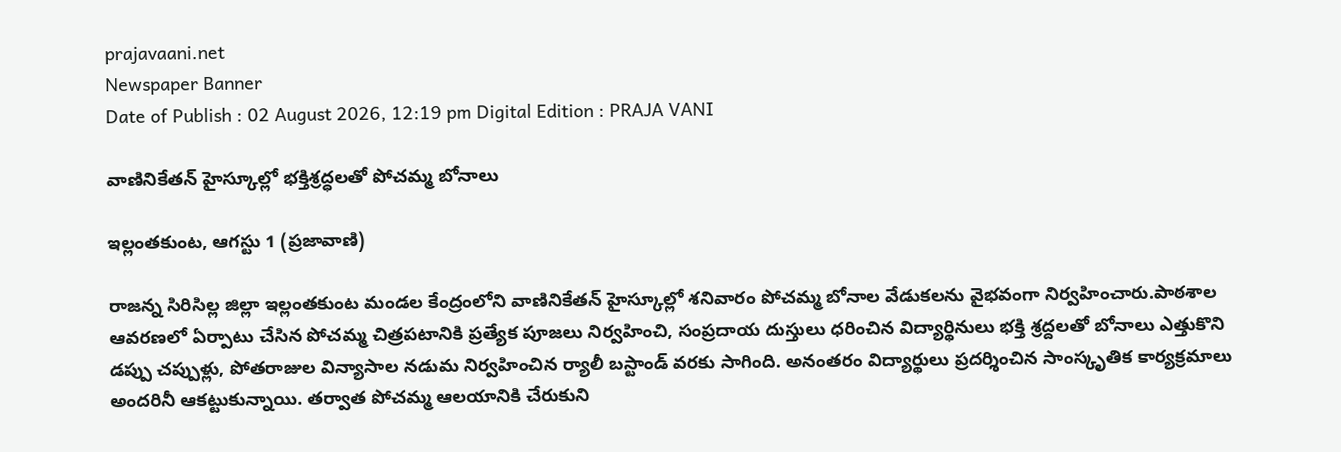prajavaani.net
Newspaper Banner
Date of Publish : 02 August 2026, 12:19 pm Digital Edition : PRAJA VANI

వాణినికేతన్ హైస్కూల్లో భక్తిశ్రద్ధలతో పోచమ్మ బోనాలు

ఇల్లంతకుంట, ఆగస్టు 1 (ప్రజావాణి)

రాజన్న సిరిసిల్ల జిల్లా ఇల్లంతకుంట మండల కేంద్రంలోని వాణినికేతన్ హైస్కూల్లో శనివారం పోచమ్మ బోనాల వేడుకలను వైభవంగా నిర్వహించారు.పాఠశాల ఆవరణలో ఏర్పాటు చేసిన పోచమ్మ చిత్రపటానికి ప్రత్యేక పూజలు నిర్వహించి, సంప్రదాయ దుస్తులు ధరించిన విద్యార్థినులు భక్తి శ్రద్దలతో బోనాలు ఎత్తుకొని
డప్పు చప్పుళ్లు, పోతరాజుల విన్యాసాల నడుమ నిర్వహించిన ర్యాలీ బస్టాండ్ వరకు సాగింది. అనంతరం విద్యార్థులు ప్రదర్శించిన సాంస్కృతిక కార్యక్రమాలు అందరినీ ఆకట్టుకున్నాయి. తర్వాత పోచమ్మ ఆలయానికి చేరుకుని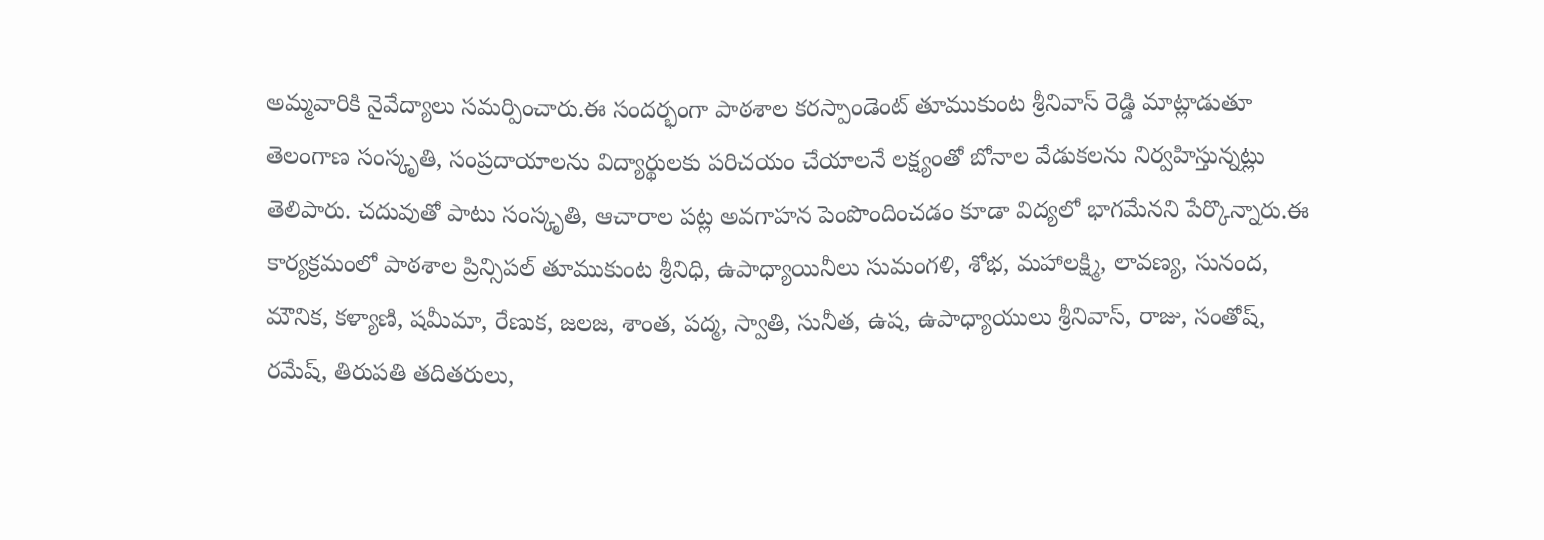అమ్మవారికి నైవేద్యాలు సమర్పించారు.ఈ సందర్భంగా పాఠశాల కరస్పాండెంట్ తూముకుంట శ్రీనివాస్ రెడ్డి మాట్లాడుతూ తెలంగాణ సంస్కృతి, సంప్రదాయాలను విద్యార్థులకు పరిచయం చేయాలనే లక్ష్యంతో బోనాల వేడుకలను నిర్వహిస్తున్నట్లు తెలిపారు. చదువుతో పాటు సంస్కృతి, ఆచారాల పట్ల అవగాహన పెంపొందించడం కూడా విద్యలో భాగమేనని పేర్కొన్నారు.ఈ కార్యక్రమంలో పాఠశాల ప్రిన్సిపల్ తూముకుంట శ్రీనిధి, ఉపాధ్యాయినీలు సుమంగళి, శోభ, మహాలక్ష్మి, లావణ్య, సునంద, మౌనిక, కళ్యాణి, షమీమా, రేణుక, జలజ, శాంత, పద్మ, స్వాతి, సునీత, ఉష, ఉపాధ్యాయులు శ్రీనివాస్, రాజు, సంతోష్, రమేష్, తిరుపతి తదితరులు,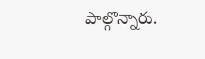పాల్గొన్నారు.